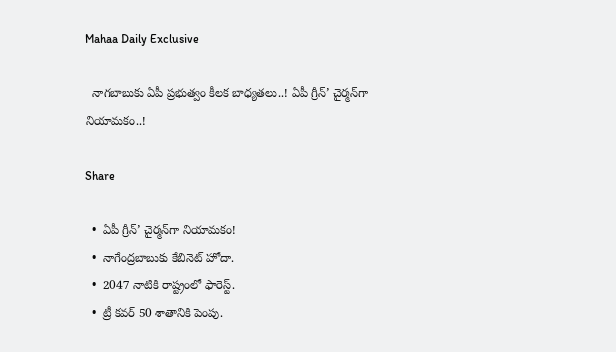Mahaa Daily Exclusive

  నాగబాబుకు ఏపీ ప్రభుత్వం కీలక బాధ్యతలు..! ఏపీ గ్రీన్‌’ చైర్మన్‌గా నియామకం..!

Share

  •  ఏపీ గ్రీన్‌’ చైర్మన్‌గా నియామకం!
  •  నాగేంద్రబాబుకు కేబినెట్‌ హోదా.
  •  2047 నాటికి రాష్ట్రంలో ఫారెస్ట్‌.
  •  ట్రీ కవర్‌ 50 శాతానికి పెంపు.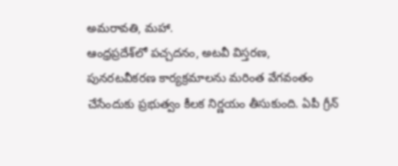అమరావతి, మహా.
ఆంధ్రప్రదేశ్‌లో పచ్చదనం, అటవీ విస్తరణ, పునరటవీకరణ కార్యక్రమాలను మరింత వేగవంతం చేసేందుకు ప్రభుత్వం కీలక నిర్ణయం తీసుకుంది. ఏపీ గ్రీన్‌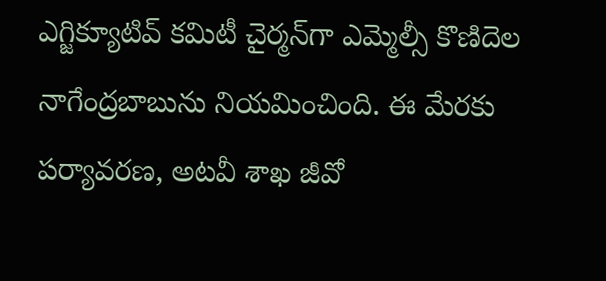ఎగ్జిక్యూటివ్‌ కమిటీ చైర్మన్‌గా ఎమ్మెల్సీ కొణిదెల నాగేంద్రబాబును నియమించింది. ఈ మేరకు పర్యావరణ, అటవీ శాఖ జీవో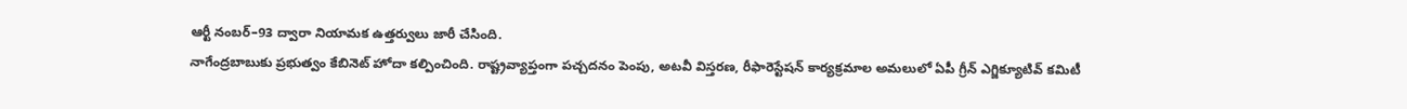ఆర్టీ నంబర్‌–93 ద్వారా నియామక ఉత్తర్వులు జారీ చేసింది.
నాగేంద్రబాబుకు ప్రభుత్వం కేబినెట్‌ హోదా కల్పించింది. రాష్ట్రవ్యాప్తంగా పచ్చదనం పెంపు, అటవీ విస్తరణ, రీఫారెస్టేషన్‌ కార్యక్రమాల అమలులో ఏపీ గ్రీన్‌ ఎగ్జిక్యూటివ్‌ కమిటీ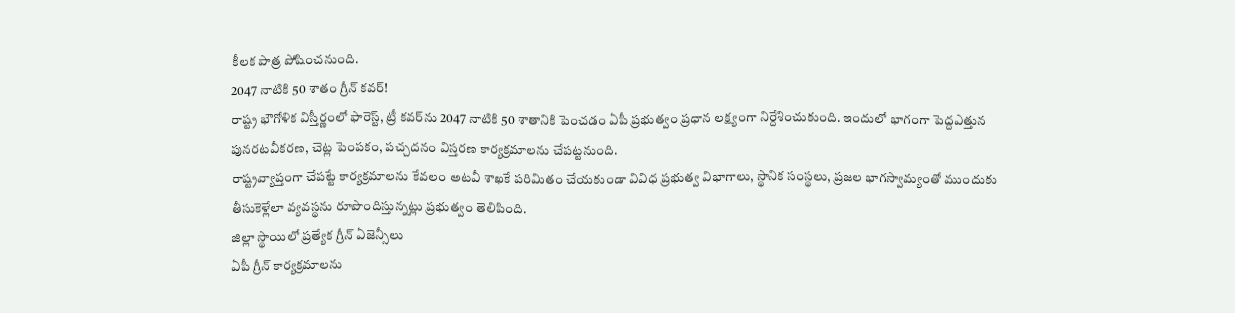కీలక పాత్ర పోషించనుంది.
2047 నాటికి 50 శాతం గ్రీన్‌ కవర్‌!
రాష్ట్ర భౌగోళిక విస్తీర్ణంలో ఫారెస్ట్‌, ట్రీ కవర్‌ను 2047 నాటికి 50 శాతానికి పెంచడం ఏపీ ప్రభుత్వం ప్రధాన లక్ష్యంగా నిర్దేశించుకుంది. ఇందులో భాగంగా పెద్దఎత్తున పునరటవీకరణ, చెట్ల పెంపకం, పచ్చదనం విస్తరణ కార్యక్రమాలను చేపట్టనుంది.
రాష్ట్రవ్యాప్తంగా చేపట్టే కార్యక్రమాలను కేవలం అటవీ శాఖకే పరిమితం చేయకుండా వివిధ ప్రభుత్వ విభాగాలు, స్థానిక సంస్థలు, ప్రజల భాగస్వామ్యంతో ముందుకు తీసుకెళ్లేలా వ్యవస్థను రూపొందిస్తున్నట్లు ప్రభుత్వం తెలిపింది.
జిల్లా స్థాయిలో ప్రత్యేక గ్రీన్‌ ఏజెన్సీలు
ఏపీ గ్రీన్‌ కార్యక్రమాలను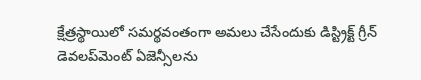క్షేత్రస్థాయిలో సమర్థవంతంగా అమలు చేసేందుకు డిస్ట్రిక్ట్‌ గ్రీన్‌ డెవలప్‌మెంట్‌ ఏజెన్సీలను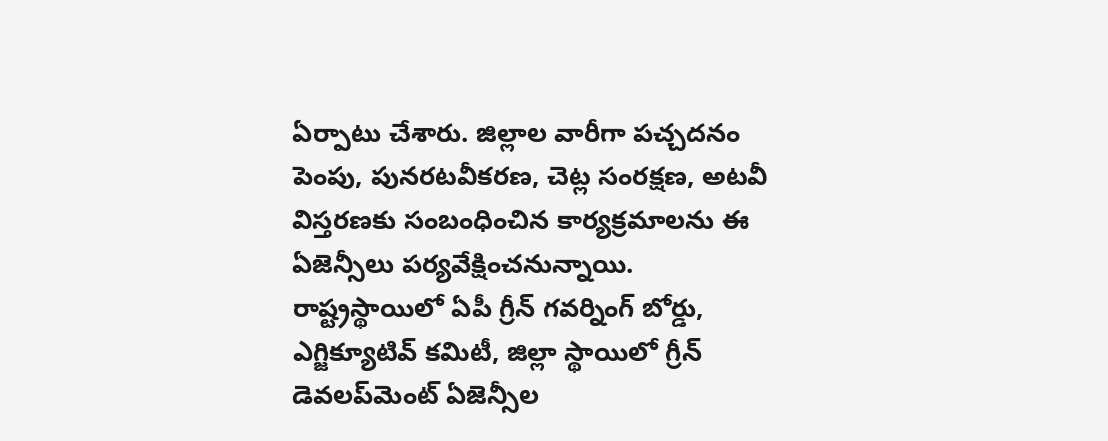ఏర్పాటు చేశారు. జిల్లాల వారీగా పచ్చదనం పెంపు, పునరటవీకరణ, చెట్ల సంరక్షణ, అటవీ విస్తరణకు సంబంధించిన కార్యక్రమాలను ఈ ఏజెన్సీలు పర్యవేక్షించనున్నాయి.
రాష్ట్రస్థాయిలో ఏపీ గ్రీన్‌ గవర్నింగ్‌ బోర్డు, ఎగ్జిక్యూటివ్‌ కమిటీ, జిల్లా స్థాయిలో గ్రీన్‌ డెవలప్‌మెంట్‌ ఏజెన్సీల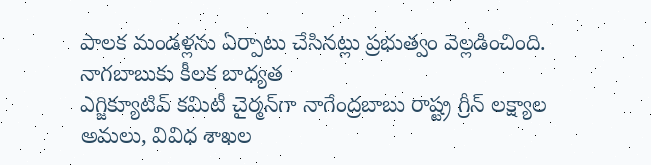పాలక మండళ్లను ఏర్పాటు చేసినట్లు ప్రభుత్వం వెల్లడించింది.
నాగబాబుకు కీలక బాధ్యత
ఎగ్జిక్యూటివ్‌ కమిటీ చైర్మన్‌గా నాగేంద్రబాబు రాష్ట్ర గ్రీన్‌ లక్ష్యాల అమలు, వివిధ శాఖల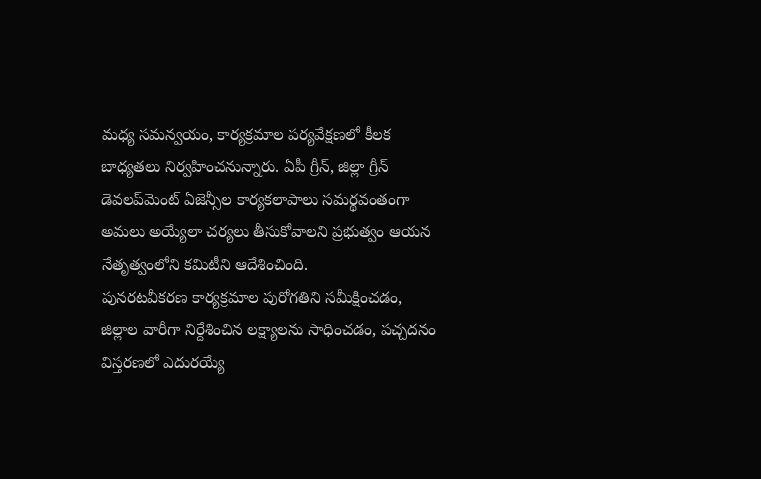మధ్య సమన్వయం, కార్యక్రమాల పర్యవేక్షణలో కీలక బాధ్యతలు నిర్వహించనున్నారు. ఏపీ గ్రీన్‌, జిల్లా గ్రీన్‌ డెవలప్‌మెంట్‌ ఏజెన్సీల కార్యకలాపాలు సమర్థవంతంగా అమలు అయ్యేలా చర్యలు తీసుకోవాలని ప్రభుత్వం ఆయన నేతృత్వంలోని కమిటీని ఆదేశించింది.
పునరటవీకరణ కార్యక్రమాల పురోగతిని సమీక్షించడం, జిల్లాల వారీగా నిర్దేశించిన లక్ష్యాలను సాధించడం, పచ్చదనం విస్తరణలో ఎదురయ్యే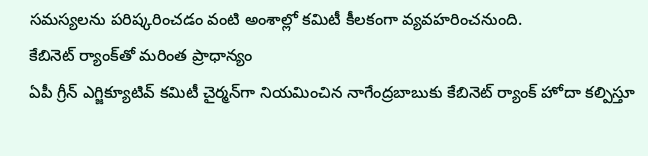సమస్యలను పరిష్కరించడం వంటి అంశాల్లో కమిటీ కీలకంగా వ్యవహరించనుంది.
కేబినెట్‌ ర్యాంక్‌తో మరింత ప్రాధాన్యం
ఏపీ గ్రీన్‌ ఎగ్జిక్యూటివ్‌ కమిటీ చైర్మన్‌గా నియమించిన నాగేంద్రబాబుకు కేబినెట్‌ ర్యాంక్‌ హోదా కల్పిస్తూ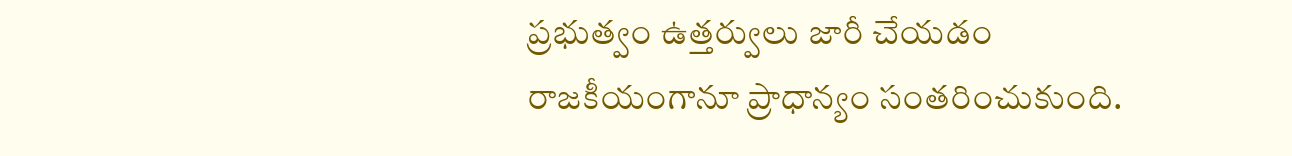ప్రభుత్వం ఉత్తర్వులు జారీ చేయడం రాజకీయంగానూ ప్రాధాన్యం సంతరించుకుంది.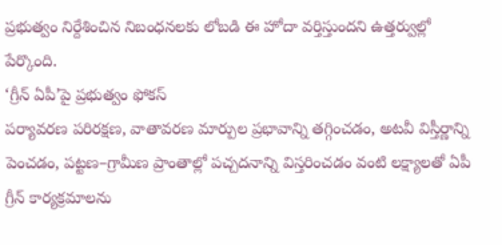ప్రభుత్వం నిర్దేశించిన నిబంధనలకు లోబడి ఈ హోదా వర్తిస్తుందని ఉత్తర్వుల్లో పేర్కొంది.
‘గ్రీన్‌ ఏపీ’పై ప్రభుత్వం ఫోకస్‌
పర్యావరణ పరిరక్షణ, వాతావరణ మార్పుల ప్రభావాన్ని తగ్గించడం, అటవీ విస్తీర్ణాన్ని పెంచడం, పట్టణ–గ్రామీణ ప్రాంతాల్లో పచ్చదనాన్ని విస్తరించడం వంటి లక్ష్యాలతో ఏపీ గ్రీన్‌ కార్యక్రమాలను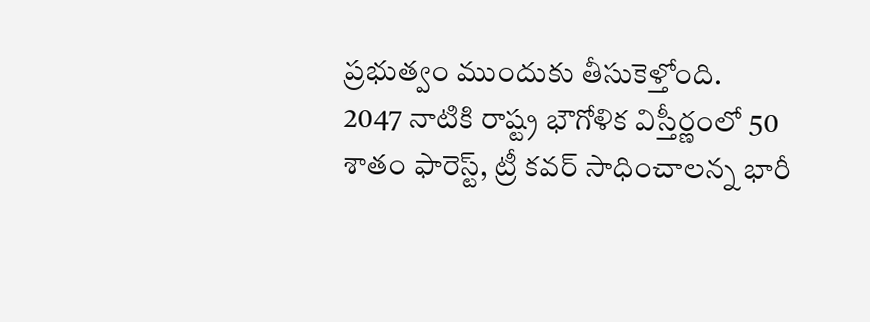ప్రభుత్వం ముందుకు తీసుకెళ్తోంది.
2047 నాటికి రాష్ట్ర భౌగోళిక విస్తీర్ణంలో 50 శాతం ఫారెస్ట్‌, ట్రీ కవర్‌ సాధించాలన్న భారీ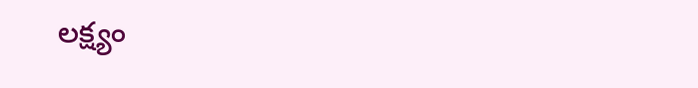లక్ష్యం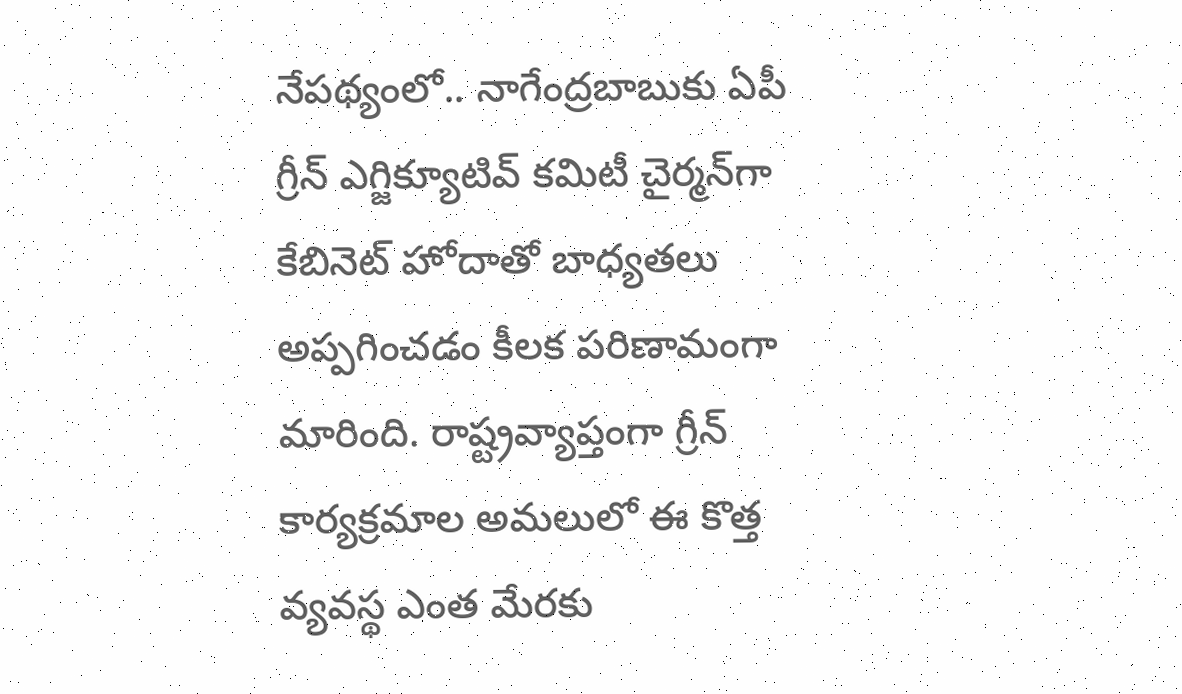నేపథ్యంలో.. నాగేంద్రబాబుకు ఏపీ గ్రీన్‌ ఎగ్జిక్యూటివ్‌ కమిటీ చైర్మన్‌గా కేబినెట్‌ హోదాతో బాధ్యతలు అప్పగించడం కీలక పరిణామంగా మారింది. రాష్ట్రవ్యాప్తంగా గ్రీన్‌ కార్యక్రమాల అమలులో ఈ కొత్త వ్యవస్థ ఎంత మేరకు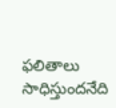ఫలితాలు సాధిస్తుందనేది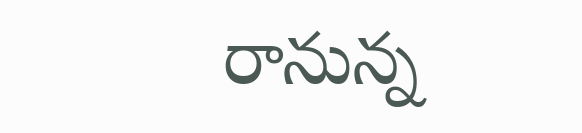రానున్న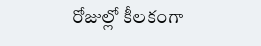రోజుల్లో కీలకంగా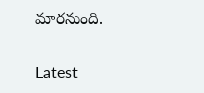మారనుంది.

Latest